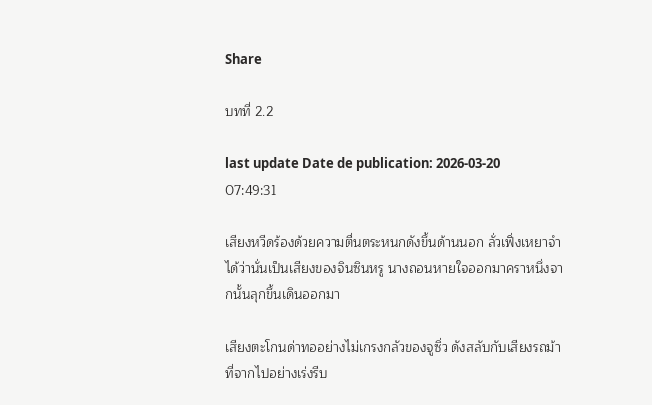Share

บทที่ 2.2

last update Date de publication: 2026-03-20 07:49:31

เสียงหวีดร้องด้วยความตื่นตระหนกดังขึ้นด้านนอก ลั่วเฟิ่งเหยาจำได้ว่านั่นเป็นเสียงของจินซินหรู นางถอนหายใจออกมาคราหนึ่งจากนั้นลุกขึ้นเดินออกมา

เสียงตะโกนด่าทออย่างไม่เกรงกลัวของจูซิ่ว ดังสลับกับเสียงรถม้าที่จากไปอย่างเร่งรีบ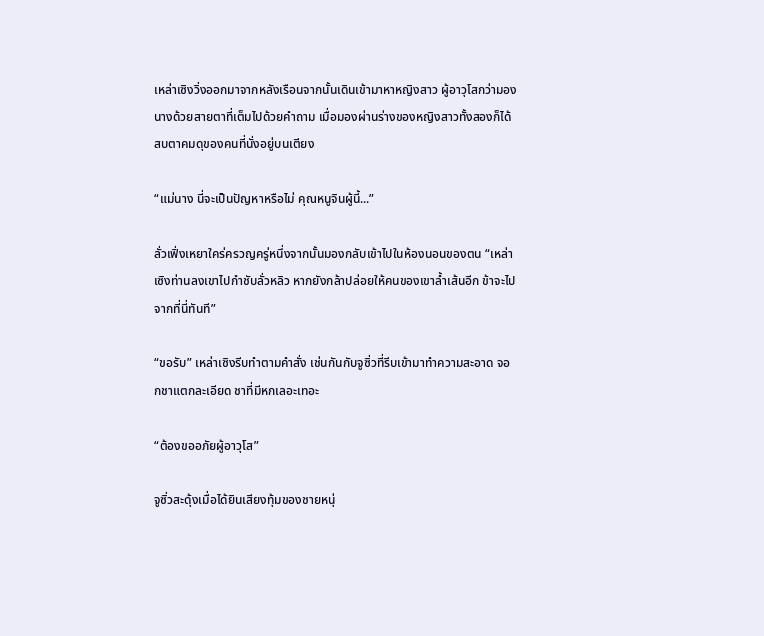เหล่าเซิงวิ่งออกมาจากหลังเรือนจากนั้นเดินเข้ามาหาหญิงสาว ผู้อาวุโสกว่ามองนางด้วยสายตาที่เต็มไปด้วยคำถาม เมื่อมองผ่านร่างของหญิงสาวทั้งสองก็ได้สบตาคมดุของคนที่นั่งอยู่บนเตียง

“แม่นาง นี่จะเป็นปัญหาหรือไม่ คุณหนูจินผู้นี้...”

ลั่วเฟิ่งเหยาใคร่ครวญครู่หนึ่งจากนั้นมองกลับเข้าไปในห้องนอนของตน “เหล่าเซิงท่านลงเขาไปกำชับลั่วหลิว หากยังกล้าปล่อยให้คนของเขาล้ำเส้นอีก ข้าจะไปจากที่นี่ทันที”

“ขอรับ” เหล่าเซิงรีบทำตามคำสั่ง เช่นกันกับจูซิ่วที่รีบเข้ามาทำความสะอาด จอกชาแตกละเอียด ชาที่มีหกเลอะเทอะ

“ต้องขออภัยผู้อาวุโส”

จูซิ่วสะดุ้งเมื่อได้ยินเสียงทุ้มของชายหนุ่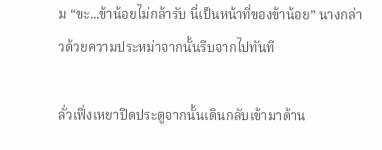ม “ขะ...ข้าน้อยไม่กล้ารับ นี่เป็นหน้าที่ของข้าน้อย” นางกล่าวด้วยความประหม่าจากนั้นรีบจากไปทันที

ลั่วเฟิ่งเหยาปิดประตูจากนั้นเดินกลับเข้ามาด้าน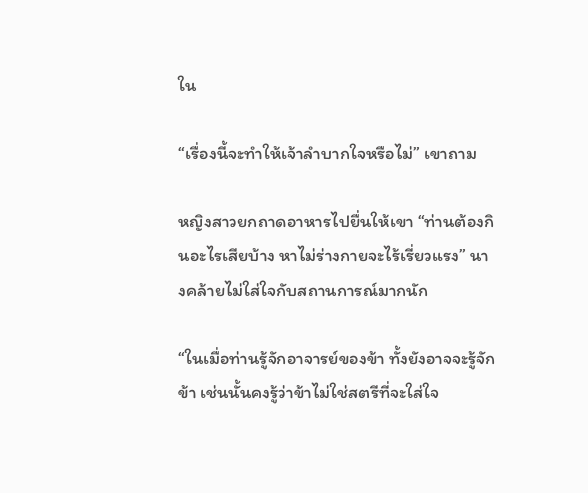ใน

“เรื่องนี้จะทำให้เจ้าลำบากใจหรือไม่” เขาถาม

หญิงสาวยกถาดอาหารไปยื่นให้เขา “ท่านต้องกินอะไรเสียบ้าง หาไม่ร่างกายจะไร้เรี่ยวแรง” นางคล้ายไม่ใส่ใจกับสถานการณ์มากนัก

“ในเมื่อท่านรู้จักอาจารย์ของข้า ทั้งยังอาจจะรู้จักข้า เช่นนั้นคงรู้ว่าข้าไม่ใช่สตรีที่จะใส่ใจ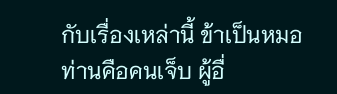กับเรื่องเหล่านี้ ข้าเป็นหมอท่านคือคนเจ็บ ผู้อื่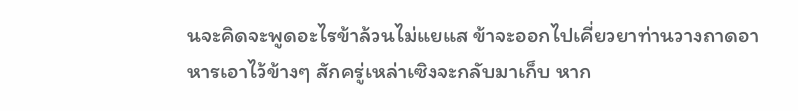นจะคิดจะพูดอะไรข้าล้วนไม่แยแส ข้าจะออกไปเคี่ยวยาท่านวางถาดอาหารเอาไว้ข้างๆ สักครู่เหล่าเซิงจะกลับมาเก็บ หาก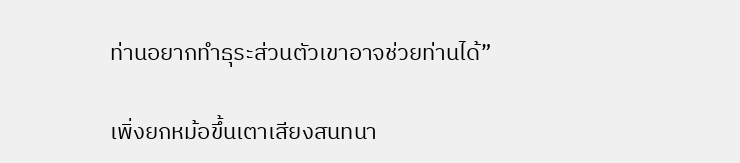ท่านอยากทำธุระส่วนตัวเขาอาจช่วยท่านได้”

เพิ่งยกหม้อขึ้นเตาเสียงสนทนา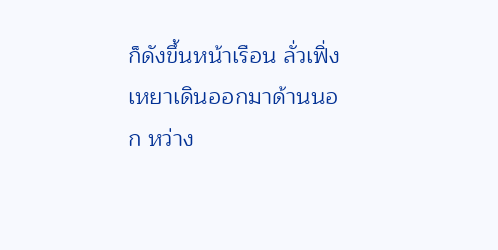ก็ดังขึ้นหน้าเรือน ลั่วเฟิ่งเหยาเดินออกมาด้านนอก หว่าง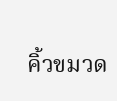คิ้วขมวด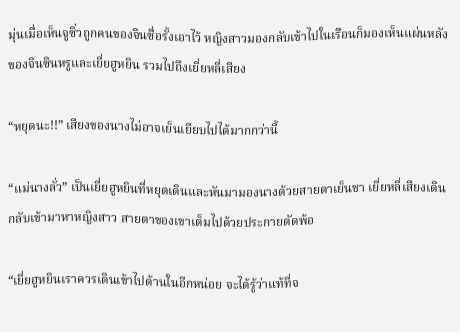มุ่นเมื่อเห็นจูซิ่วถูกคนของจินซื่อรั้งเอาไว้ หญิงสาวมองกลับเข้าไปในเรือนก็มองเห็นแผ่นหลังของจินซินหรูและเยี่ยฮูหยิน รวมไปถึงเยี่ยหลี่เสียง

“หยุดนะ!!” เสียงของนางไม่อาจเย็นเยียบไปได้มากกว่านี้

“แม่นางลั่ว” เป็นเยี่ยฮูหยินที่หยุดเดินและหันมามองนางด้วยสายตาเย็นชา เยี่ยหลี่เสียงเดินกลับเข้ามาหาหญิงสาว สายตาของเขาเต็มไปด้วยประกายตัดพ้อ

“เยี่ยฮูหยินเราควรเดินเข้าไปด้านในอีกหน่อย จะได้รู้ว่าแท้ที่จ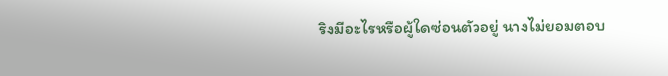ริงมีอะไรหรือผู้ใดซ่อนตัวอยู่ นางไม่ยอมตอบ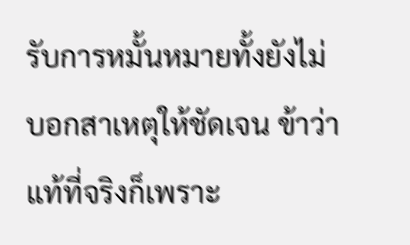รับการหมั้นหมายทั้งยังไม่บอกสาเหตุให้ชัดเจน ข้าว่าแท้ที่จริงก็เพราะ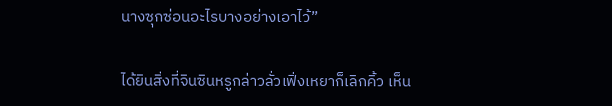นางซุกซ่อนอะไรบางอย่างเอาไว้”

ได้ยินสิ่งที่จินซินหรูกล่าวลั่วเฟิ่งเหยาก็เลิกคิ้ว เห็น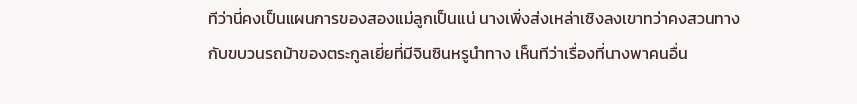ทีว่านี่คงเป็นแผนการของสองแม่ลูกเป็นแน่ นางเพิ่งส่งเหล่าเซิงลงเขาทว่าคงสวนทางกับขบวนรถม้าของตระกูลเยี่ยที่มีจินซินหรูนำทาง เห็นทีว่าเรื่องที่นางพาคนอื่น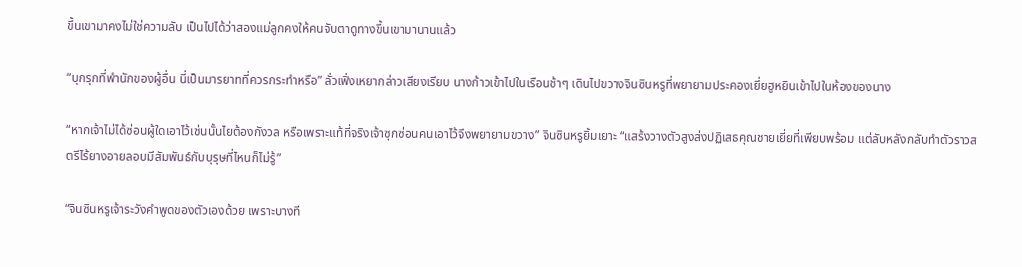ขึ้นเขามาคงไม่ใช่ความลับ เป็นไปได้ว่าสองแม่ลูกคงให้คนจับตาดูทางขึ้นเขามานานแล้ว

“บุกรุกที่พำนักของผู้อื่น นี่เป็นมารยาทที่ควรกระทำหรือ” ลั่วเฟิ่งเหยากล่าวเสียงเรียบ นางก้าวเข้าไปในเรือนช้าๆ เดินไปขวางจินซินหรูที่พยายามประคองเยี่ยฮูหยินเข้าไปในห้องของนาง

“หากเจ้าไม่ได้ซ่อนผู้ใดเอาไว้เช่นนั้นไยต้องกังวล หรือเพราะแท้ที่จริงเจ้าซุกซ่อนคนเอาไว้จึงพยายามขวาง” จินซินหรูยิ้มเยาะ “แสร้งวางตัวสูงส่งปฏิเสธคุณชายเยี่ยที่เพียบพร้อม แต่ลับหลังกลับทำตัวราวสตรีไร้ยางอายลอบมีสัมพันธ์กับบุรุษที่ไหนก็ไม่รู้”

“จินซินหรูเจ้าระวังคำพูดของตัวเองด้วย เพราะบางที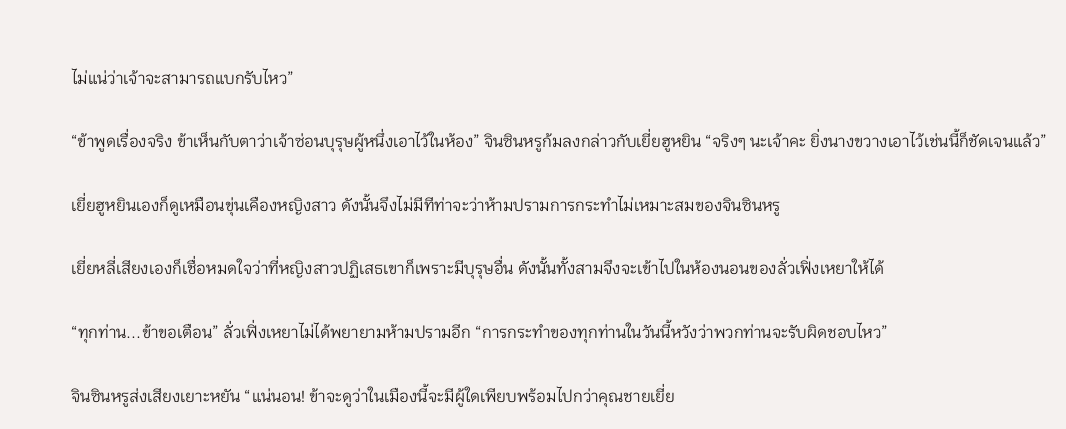ไม่แน่ว่าเจ้าจะสามารถแบกรับไหว”

“ข้าพูดเรื่องจริง ข้าเห็นกับตาว่าเจ้าซ่อนบุรุษผู้หนึ่งเอาไว้ในห้อง” จินซินหรูก้มลงกล่าวกับเยี่ยฮูหยิน “จริงๆ นะเจ้าคะ ยิ่งนางขวางเอาไว้เช่นนี้ก็ชัดเจนแล้ว”

เยี่ยฮูหยินเองก็ดูเหมือนขุ่นเคืองหญิงสาว ดังนั้นจึงไม่มีทีท่าจะว่าห้ามปรามการกระทำไม่เหมาะสมของจินซินหรู

เยี่ยหลี่เสียงเองก็เชื่อหมดใจว่าที่หญิงสาวปฏิเสธเขาก็เพราะมีบุรุษอื่น ดังนั้นทั้งสามจึงจะเข้าไปในห้องนอนของลั่วเฟิ่งเหยาให้ได้

“ทุกท่าน...ข้าขอเตือน” ลั่วเฟิ่งเหยาไม่ได้พยายามห้ามปรามอีก “การกระทำของทุกท่านในวันนี้หวังว่าพวกท่านจะรับผิดชอบไหว”

จินซินหรูส่งเสียงเยาะหยัน “แน่นอน! ข้าจะดูว่าในเมืองนี้จะมีผู้ใดเพียบพร้อมไปกว่าคุณชายเยี่ย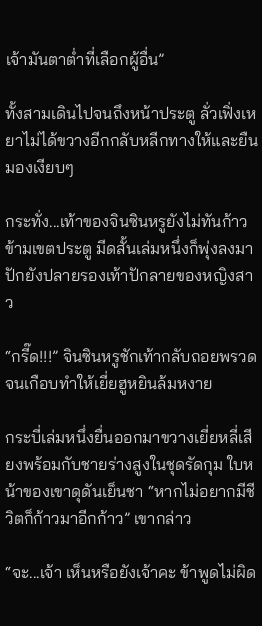เจ้ามันตาต่ำที่เลือกผู้อื่น”

ทั้งสามเดินไปจนถึงหน้าประตู ลั่วเฟิ่งเหยาไม่ได้ขวางอีกกลับหลีกทางให้และยืนมองเงียบๆ

กระทั่ง...เท้าของจินซินหรูยังไม่ทันก้าวข้ามเขตประตู มีดสั้นเล่มหนึ่งก็พุ่งลงมาปักยังปลายรองเท้าปักลายของหญิงสาว

“กรี๊ด!!!” จินซินหรูชักเท้ากลับถอยพรวดจนเกือบทำให้เยี่ยฮูหยินล้มหงาย

กระบี่เล่มหนึ่งยื่นออกมาขวางเยี่ยหลี่เสียงพร้อมกับชายร่างสูงในชุดรัดกุม ใบหน้าของเขาดุดันเย็นชา “หากไม่อยากมีชีวิตก็ก้าวมาอีกก้าว” เขากล่าว

“จะ...เจ้า เห็นหรือยังเจ้าคะ ข้าพูดไม่ผิด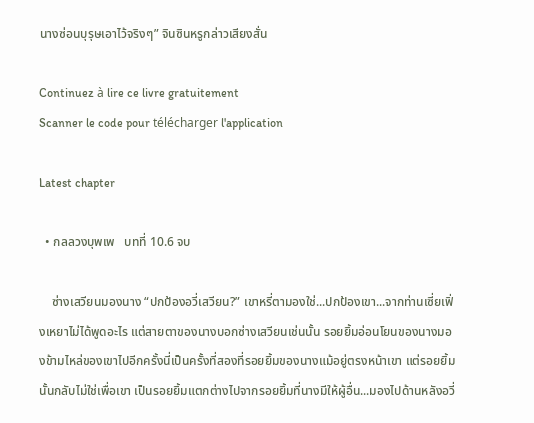นางซ่อนบุรุษเอาไว้จริงๆ” จินซินหรูกล่าวเสียงสั่น

Continuez à lire ce livre gratuitement
Scanner le code pour télécharger l'application

Latest chapter

  • กลลวงบุพเพ   บทที่ 10.6 จบ

    ซ่างเสวียนมองนาง “ปกป้องอวี่เสวียน?” เขาหรี่ตามองใช่...ปกป้องเขา...จากท่านเซี่ยเฟิ่งเหยาไม่ได้พูดอะไร แต่สายตาของนางบอกซ่างเสวียนเช่นนั้น รอยยิ้มอ่อนโยนของนางมองข้ามไหล่ของเขาไปอีกครั้งนี่เป็นครั้งที่สองที่รอยยิ้มของนางแม้อยู่ตรงหน้าเขา แต่รอยยิ้มนั้นกลับไม่ใช่เพื่อเขา เป็นรอยยิ้มแตกต่างไปจากรอยยิ้มที่นางมีให้ผู้อื่น...มองไปด้านหลังอวี่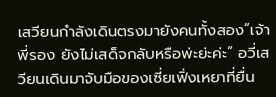เสวียนกำลังเดินตรงมายังคนทั้งสอง“เจ้าพี่รอง ยังไม่เสด็จกลับหรือพ่ะย่ะค่ะ” อวี่เสวียนเดินมาจับมือของเซี่ยเฟิ่งเหยาที่ยื่น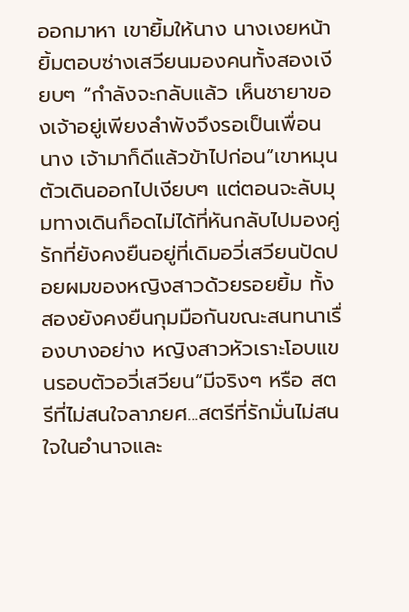ออกมาหา เขายิ้มให้นาง นางเงยหน้ายิ้มตอบซ่างเสวียนมองคนทั้งสองเงียบๆ “กำลังจะกลับแล้ว เห็นชายาของเจ้าอยู่เพียงลำพังจึงรอเป็นเพื่อนนาง เจ้ามาก็ดีแล้วข้าไปก่อน”เขาหมุนตัวเดินออกไปเงียบๆ แต่ตอนจะลับมุมทางเดินก็อดไม่ได้ที่หันกลับไปมองคู่รักที่ยังคงยืนอยู่ที่เดิมอวี่เสวียนปัดปอยผมของหญิงสาวด้วยรอยยิ้ม ทั้งสองยังคงยืนกุมมือกันขณะสนทนาเรื่องบางอย่าง หญิงสาวหัวเราะโอบแขนรอบตัวอวี่เสวียน“มีจริงๆ หรือ สตรีที่ไม่สนใจลาภยศ...สตรีที่รักมั่นไม่สนใจในอำนาจและ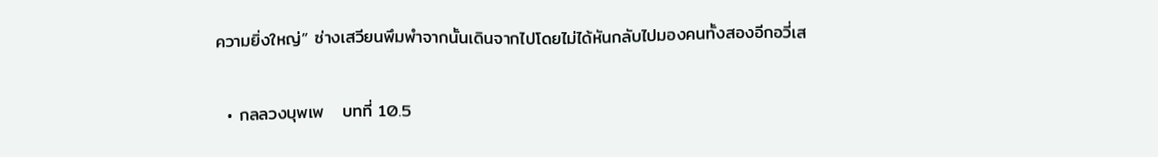ความยิ่งใหญ่” ซ่างเสวียนพึมพำจากนั้นเดินจากไปโดยไม่ได้หันกลับไปมองคนทั้งสองอีกอวี่เส

  • กลลวงบุพเพ   บทที่ 10.5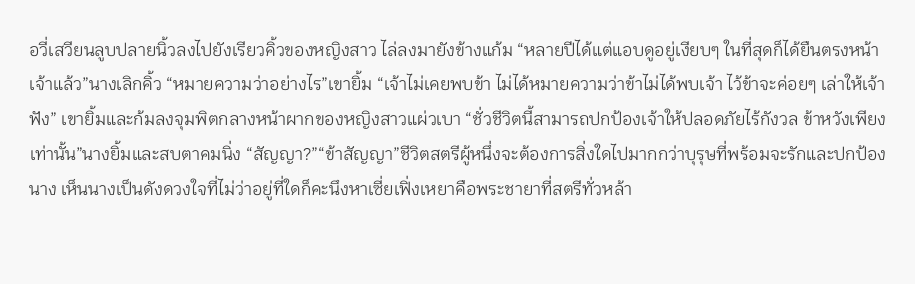อวี่เสวียนลูบปลายนิ้วลงไปยังเรียวคิ้วของหญิงสาว ไล่ลงมายังข้างแก้ม “หลายปีได้แต่แอบดูอยู่เงียบๆ ในที่สุดก็ได้ยืนตรงหน้าเจ้าแล้ว”นางเลิกคิ้ว “หมายความว่าอย่างไร”เขายิ้ม “เจ้าไม่เคยพบข้า ไม่ได้หมายความว่าข้าไม่ได้พบเจ้า ไว้ข้าจะค่อยๆ เล่าให้เจ้าฟัง” เขายิ้มและก้มลงจุมพิตกลางหน้าผากของหญิงสาวแผ่วเบา “ชั่วชีวิตนี้สามารถปกป้องเจ้าให้ปลอดภัยไร้กังวล ข้าหวังเพียงเท่านั้น”นางยิ้มและสบตาคมนิ่ง “สัญญา?”“ข้าสัญญา”ชีวิตสตรีผู้หนึ่งจะต้องการสิ่งใดไปมากกว่าบุรุษที่พร้อมจะรักและปกป้องนาง เห็นนางเป็นดังดวงใจที่ไม่ว่าอยู่ที่ใดก็คะนึงหาเซี่ยเฟิ่งเหยาคือพระชายาที่สตรีทั่วหล้า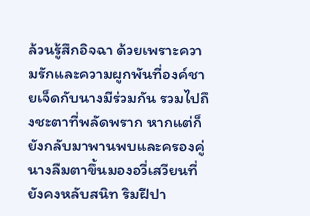ล้วนรู้สึกอิจฉา ด้วยเพราะความรักและความผูกพันที่องค์ชายเจ็ดกับนางมีร่วมกัน รวมไปถึงชะตาที่พลัดพราก หากแต่ก็ยังกลับมาพานพบและครองคู่นางลืมตาขึ้นมองอวี่เสวียนที่ยังคงหลับสนิท ริมฝีปา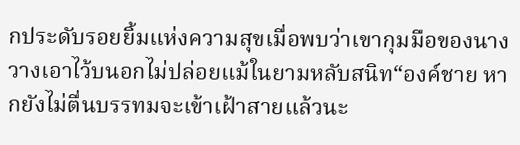กประดับรอยยิ้มแห่งความสุขเมื่อพบว่าเขากุมมือของนางวางเอาไว้บนอกไม่ปล่อยแม้ในยามหลับสนิท“องค์ชาย หากยังไม่ตื่นบรรทมจะเข้าเฝ้าสายแล้วนะ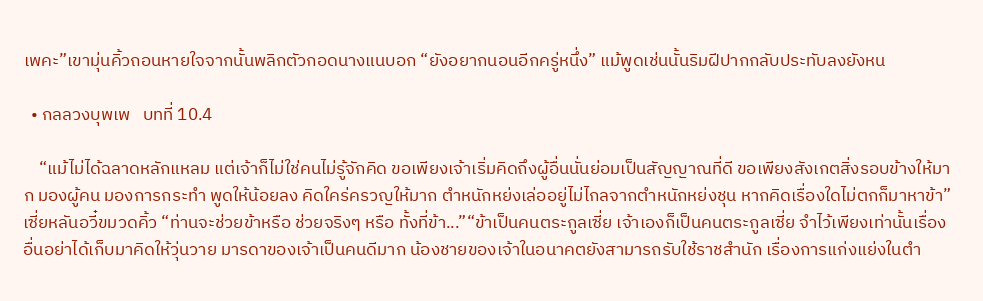เพคะ”เขามุ่นคิ้วถอนหายใจจากนั้นพลิกตัวกอดนางแนบอก “ยังอยากนอนอีกครู่หนึ่ง” แม้พูดเช่นนั้นริมฝีปากกลับประทับลงยังหน

  • กลลวงบุพเพ   บทที่ 10.4

    “แม้ไม่ได้ฉลาดหลักแหลม แต่เจ้าก็ไม่ใช่คนไม่รู้จักคิด ขอเพียงเจ้าเริ่มคิดถึงผู้อื่นนั่นย่อมเป็นสัญญาณที่ดี ขอเพียงสังเกตสิ่งรอบข้างให้มาก มองผู้คน มองการกระทำ พูดให้น้อยลง คิดใคร่ครวญให้มาก ตำหนักหย่งเล่ออยู่ไม่ไกลจากตำหนักหย่งชุน หากคิดเรื่องใดไม่ตกก็มาหาข้า”เซี่ยหลันอวี๋ขมวดคิ้ว “ท่านจะช่วยข้าหรือ ช่วยจริงๆ หรือ ทั้งที่ข้า...”“ข้าเป็นคนตระกูลเซี่ย เจ้าเองก็เป็นคนตระกูลเซี่ย จำไว้เพียงเท่านั้นเรื่องอื่นอย่าได้เก็บมาคิดให้วุ่นวาย มารดาของเจ้าเป็นคนดีมาก น้องชายของเจ้าในอนาคตยังสามารถรับใช้ราชสำนัก เรื่องการแก่งแย่งในตำ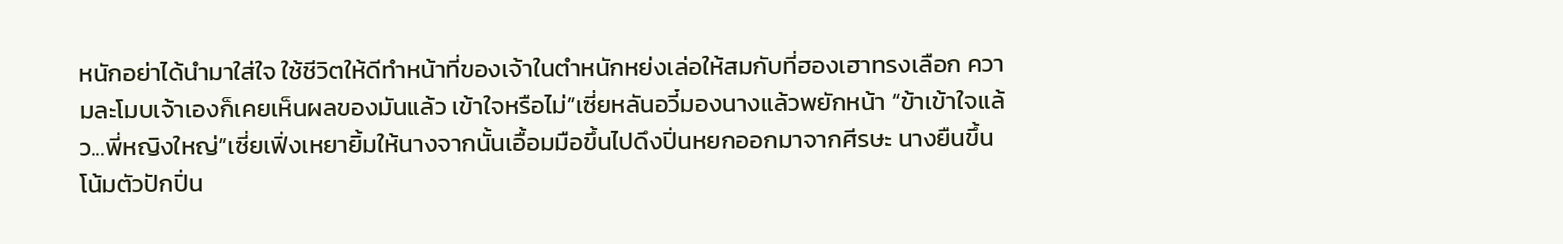หนักอย่าได้นำมาใส่ใจ ใช้ชีวิตให้ดีทำหน้าที่ของเจ้าในตำหนักหย่งเล่อให้สมกับที่ฮองเฮาทรงเลือก ความละโมบเจ้าเองก็เคยเห็นผลของมันแล้ว เข้าใจหรือไม่”เซี่ยหลันอวี๋มองนางแล้วพยักหน้า “ข้าเข้าใจแล้ว...พี่หญิงใหญ่”เซี่ยเฟิ่งเหยายิ้มให้นางจากนั้นเอื้อมมือขึ้นไปดึงปิ่นหยกออกมาจากศีรษะ นางยืนขึ้นโน้มตัวปักปิ่น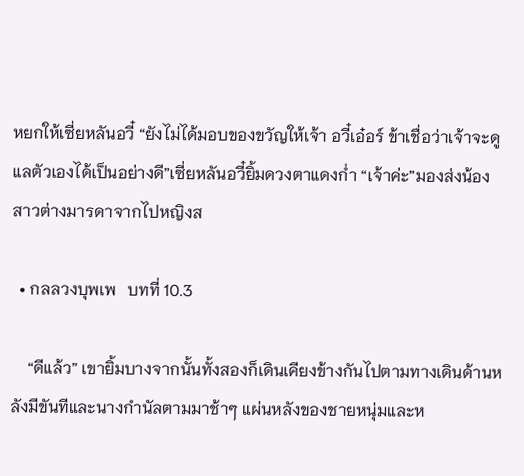หยกให้เซี่ยหลันอวี๋ “ยังไม่ได้มอบของขวัญให้เจ้า อวี๋เอ๋อร์ ข้าเชื่อว่าเจ้าจะดูแลตัวเองได้เป็นอย่างดี”เซี่ยหลันอวี๋ยิ้มดวงตาแดงก่ำ “เจ้าค่ะ”มองส่งน้องสาวต่างมารดาจากไปหญิงส

  • กลลวงบุพเพ   บทที่ 10.3

    “ดีแล้ว” เขายิ้มบางจากนั้นทั้งสองก็เดินเคียงข้างกันไปตามทางเดินด้านหลังมีขันทีและนางกำนัลตามมาช้าๆ แผ่นหลังของชายหนุ่มและห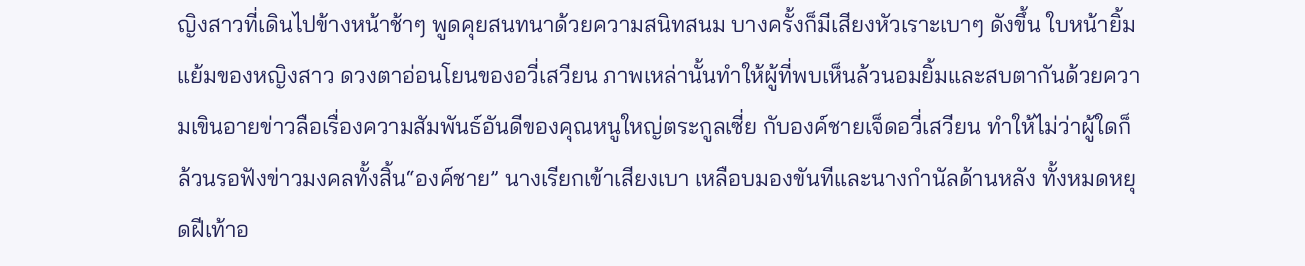ญิงสาวที่เดินไปข้างหน้าช้าๆ พูดคุยสนทนาด้วยความสนิทสนม บางครั้งก็มีเสียงหัวเราะเบาๆ ดังขึ้น ใบหน้ายิ้มแย้มของหญิงสาว ดวงตาอ่อนโยนของอวี่เสวียน ภาพเหล่านั้นทำให้ผู้ที่พบเห็นล้วนอมยิ้มและสบตากันด้วยความเขินอายข่าวลือเรื่องความสัมพันธ์อันดีของคุณหนูใหญ่ตระกูลเซี่ย กับองค์ชายเจ็ดอวี่เสวียน ทำให้ไม่ว่าผู้ใดก็ล้วนรอฟังข่าวมงคลทั้งสิ้น“องค์ชาย” นางเรียกเข้าเสียงเบา เหลือบมองขันทีและนางกำนัลด้านหลัง ทั้งหมดหยุดฝีเท้าอ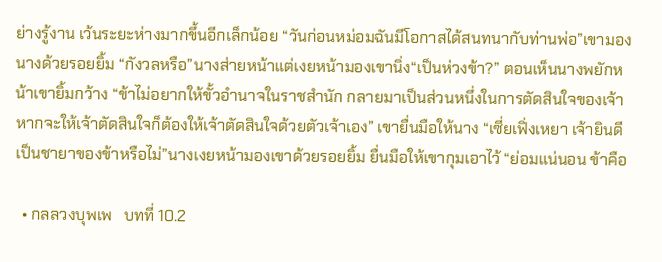ย่างรู้งาน เว้นระยะห่างมากขึ้นอีกเล็กน้อย “วันก่อนหม่อมฉันมีโอกาสได้สนทนากับท่านพ่อ”เขามองนางด้วยรอยยิ้ม “กังวลหรือ”นางส่ายหน้าแต่เงยหน้ามองเขานิ่ง“เป็นห่วงข้า?” ตอนเห็นนางพยักหน้าเขายิ้มกว้าง “ข้าไม่อยากให้ขั้วอำนาจในราชสำนัก กลายมาเป็นส่วนหนึ่งในการตัดสินใจของเจ้า หากจะให้เจ้าตัดสินใจก็ต้องให้เจ้าตัดสินใจด้วยตัวเจ้าเอง” เขายื่นมือให้นาง “เซี่ยเฟิ่งเหยา เจ้ายินดีเป็นชายาของข้าหรือไม่”นางเงยหน้ามองเขาด้วยรอยยิ้ม ยื่นมือให้เขากุมเอาไว้ “ย่อมแน่นอน ข้าคือ

  • กลลวงบุพเพ   บทที่ 10.2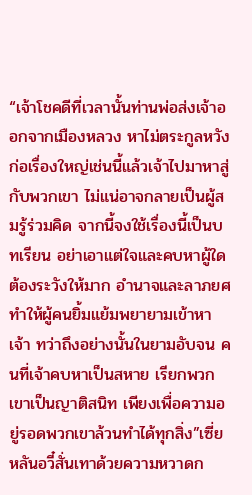“เจ้าโชคดีที่เวลานั้นท่านพ่อส่งเจ้าออกจากเมืองหลวง หาไม่ตระกูลหวังก่อเรื่องใหญ่เช่นนี้แล้วเจ้าไปมาหาสู่กับพวกเขา ไม่แน่อาจกลายเป็นผู้สมรู้ร่วมคิด จากนี้จงใช้เรื่องนี้เป็นบทเรียน อย่าเอาแต่ใจและคบหาผู้ใดต้องระวังให้มาก อำนาจและลาภยศทำให้ผู้คนยิ้มแย้มพยายามเข้าหาเจ้า ทว่าถึงอย่างนั้นในยามอับจน คนที่เจ้าคบหาเป็นสหาย เรียกพวกเขาเป็นญาติสนิท เพียงเพื่อความอยู่รอดพวกเขาล้วนทำได้ทุกสิ่ง”เซี่ยหลันอวี๋สั่นเทาด้วยความหวาดก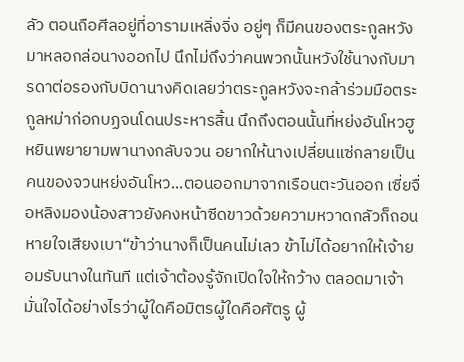ลัว ตอนถือศีลอยู่ที่อารามเหลิ่งจิ่ง อยู่ๆ ก็มีคนของตระกูลหวังมาหลอกล่อนางออกไป นึกไม่ถึงว่าคนพวกนั้นหวังใช้นางกับมารดาต่อรองกับบิดานางคิดเลยว่าตระกูลหวังจะกล้าร่วมมือตระกูลหม่าก่อกบฏจนโดนประหารสิ้น นึกถึงตอนนั้นที่หย่งอันโหวฮูหยินพยายามพานางกลับจวน อยากให้นางเปลี่ยนแซ่กลายเป็นคนของจวนหย่งอันโหว...ตอนออกมาจากเรือนตะวันออก เซี่ยจื่อหลิงมองน้องสาวยังคงหน้าซีดขาวด้วยความหวาดกลัวก็ถอนหายใจเสียงเบา“ข้าว่านางก็เป็นคนไม่เลว ข้าไม่ได้อยากให้เจ้ายอมรับนางในทันที แต่เจ้าต้องรู้จักเปิดใจให้กว้าง ตลอดมาเจ้ามั่นใจได้อย่างไรว่าผู้ใดคือมิตรผู้ใดคือศัตรู ผู้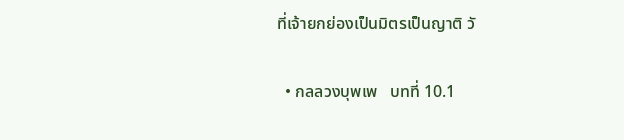ที่เจ้ายกย่องเป็นมิตรเป็นญาติ วั

  • กลลวงบุพเพ   บทที่ 10.1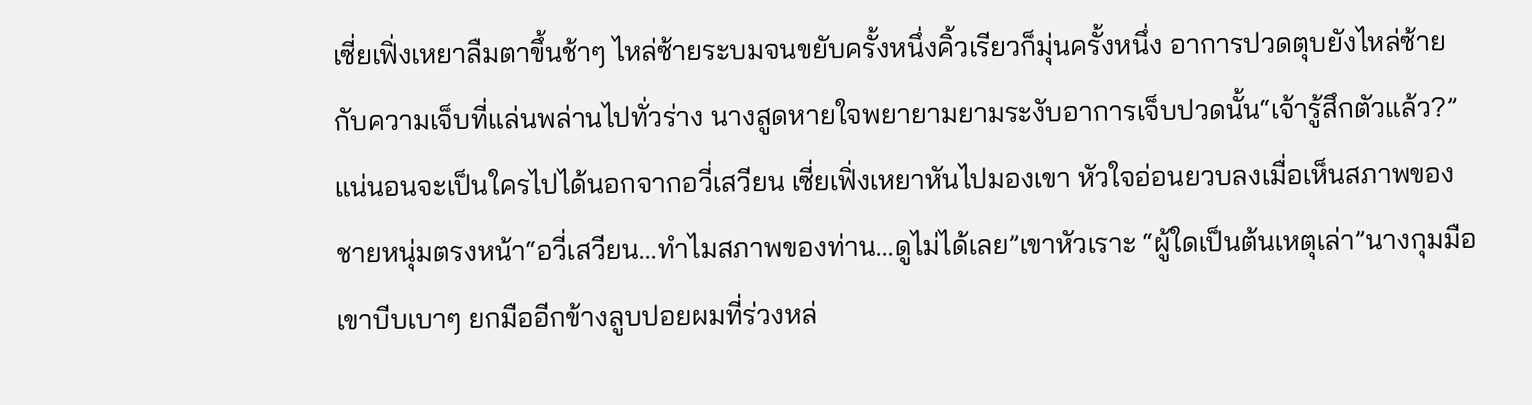เซี่ยเฟิ่งเหยาลืมตาขึ้นช้าๆ ไหล่ซ้ายระบมจนขยับครั้งหนึ่งคิ้วเรียวก็มุ่นครั้งหนึ่ง อาการปวดตุบยังไหล่ซ้ายกับความเจ็บที่แล่นพล่านไปทั่วร่าง นางสูดหายใจพยายามยามระงับอาการเจ็บปวดนั้น“เจ้ารู้สึกตัวแล้ว?”แน่นอนจะเป็นใครไปได้นอกจากอวี่เสวียน เซี่ยเฟิ่งเหยาหันไปมองเขา หัวใจอ่อนยวบลงเมื่อเห็นสภาพของชายหนุ่มตรงหน้า“อวี่เสวียน...ทำไมสภาพของท่าน...ดูไม่ได้เลย”เขาหัวเราะ “ผู้ใดเป็นต้นเหตุเล่า”นางกุมมือเขาบีบเบาๆ ยกมืออีกข้างลูบปอยผมที่ร่วงหล่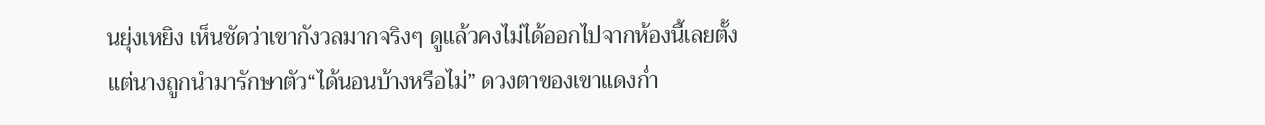นยุ่งเหยิง เห็นชัดว่าเขากังวลมากจริงๆ ดูแล้วคงไม่ได้ออกไปจากห้องนี้เลยตั้งแต่นางถูกนำมารักษาตัว“ได้นอนบ้างหรือไม่” ดวงตาของเขาแดงก่ำ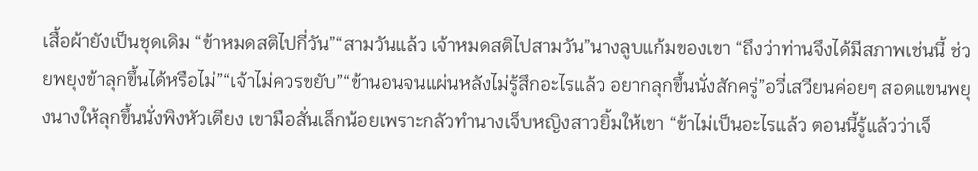เสื้อผ้ายังเป็นชุดเดิม “ข้าหมดสติไปกี่วัน”“สามวันแล้ว เจ้าหมดสติไปสามวัน”นางลูบแก้มของเขา “ถึงว่าท่านจึงได้มีสภาพเช่นนี้ ช่วยพยุงข้าลุกขึ้นได้หรือไม่”“เจ้าไม่ควรขยับ”“ข้านอนจนแผ่นหลังไม่รู้สึกอะไรแล้ว อยากลุกขึ้นนั่งสักครู่”อวี่เสวียนค่อยๆ สอดแขนพยุงนางให้ลุกขึ้นนั่งพิงหัวเตียง เขามือสั่นเล็กน้อยเพราะกลัวทำนางเจ็บหญิงสาวยิ้มให้เขา “ข้าไม่เป็นอะไรแล้ว ตอนนี้รู้แล้วว่าเจ็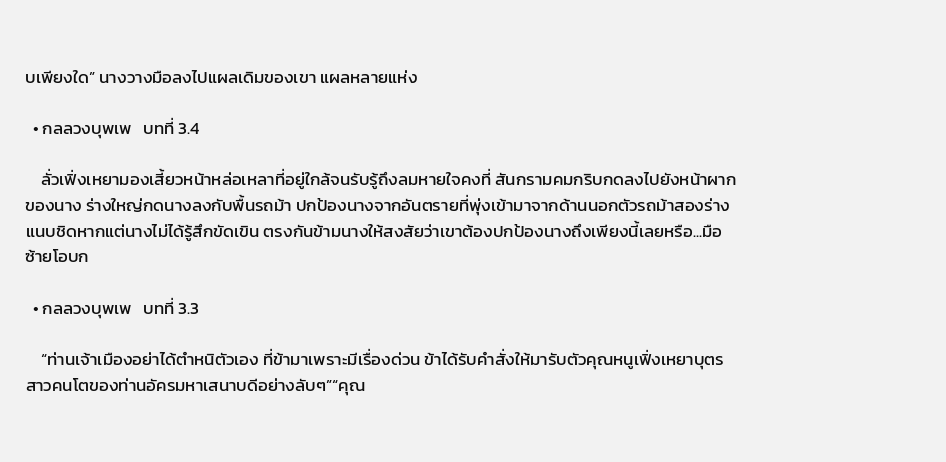บเพียงใด” นางวางมือลงไปแผลเดิมของเขา แผลหลายแห่ง

  • กลลวงบุพเพ   บทที่ 3.4

    ลั่วเฟิ่งเหยามองเสี้ยวหน้าหล่อเหลาที่อยู่ใกล้จนรับรู้ถึงลมหายใจคงที่ สันกรามคมกริบกดลงไปยังหน้าผากของนาง ร่างใหญ่กดนางลงกับพื้นรถม้า ปกป้องนางจากอันตรายที่พุ่งเข้ามาจากด้านนอกตัวรถม้าสองร่างแนบชิดหากแต่นางไม่ได้รู้สึกขัดเขิน ตรงกันข้ามนางให้สงสัยว่าเขาต้องปกป้องนางถึงเพียงนี้เลยหรือ...มือซ้ายโอบก

  • กลลวงบุพเพ   บทที่ 3.3

    “ท่านเจ้าเมืองอย่าได้ตำหนิตัวเอง ที่ข้ามาเพราะมีเรื่องด่วน ข้าได้รับคำสั่งให้มารับตัวคุณหนูเฟิ่งเหยาบุตรสาวคนโตของท่านอัครมหาเสนาบดีอย่างลับๆ”“คุณ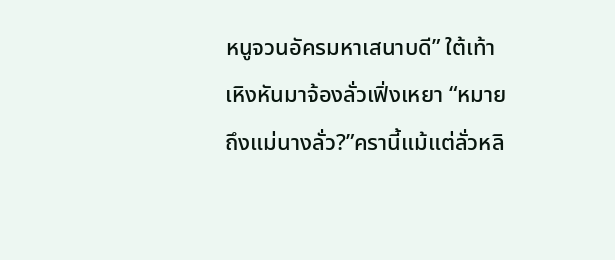หนูจวนอัครมหาเสนาบดี” ใต้เท้าเหิงหันมาจ้องลั่วเฟิ่งเหยา “หมายถึงแม่นางลั่ว?”ครานี้แม้แต่ลั่วหลิ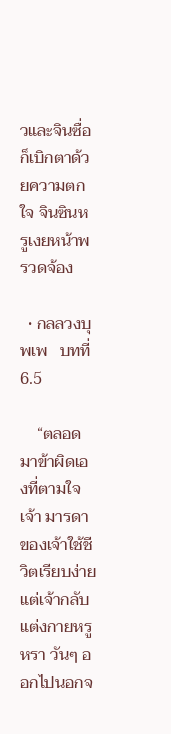วและจินซื่อก็เบิกตาด้วยความตกใจ จินซินหรูเงยหน้าพรวดจ้อง

  • กลลวงบุพเพ   บทที่ 6.5

    “ตลอดมาข้าผิดเองที่ตามใจเจ้า มารดาของเจ้าใช้ชีวิตเรียบง่ายแต่เจ้ากลับแต่งกายหรูหรา วันๆ ออกไปนอกจ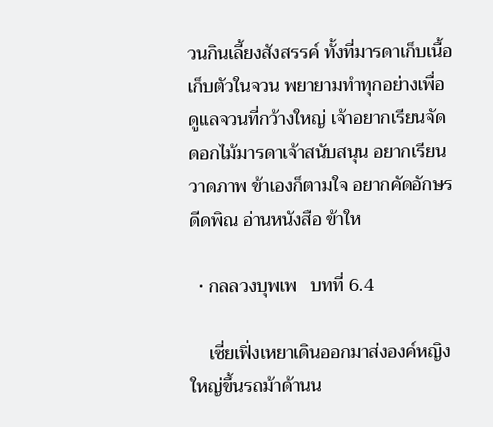วนกินเลี้ยงสังสรรค์ ทั้งที่มารดาเก็บเนื้อเก็บตัวในจวน พยายามทำทุกอย่างเพื่อดูแลจวนที่กว้างใหญ่ เจ้าอยากเรียนจัดดอกไม้มารดาเจ้าสนับสนุน อยากเรียนวาดภาพ ข้าเองก็ตามใจ อยากคัดอักษร ดีดพิณ อ่านหนังสือ ข้าให

  • กลลวงบุพเพ   บทที่ 6.4

    เซี่ยเฟิ่งเหยาเดินออกมาส่งองค์หญิงใหญ่ขึ้นรถม้าด้านน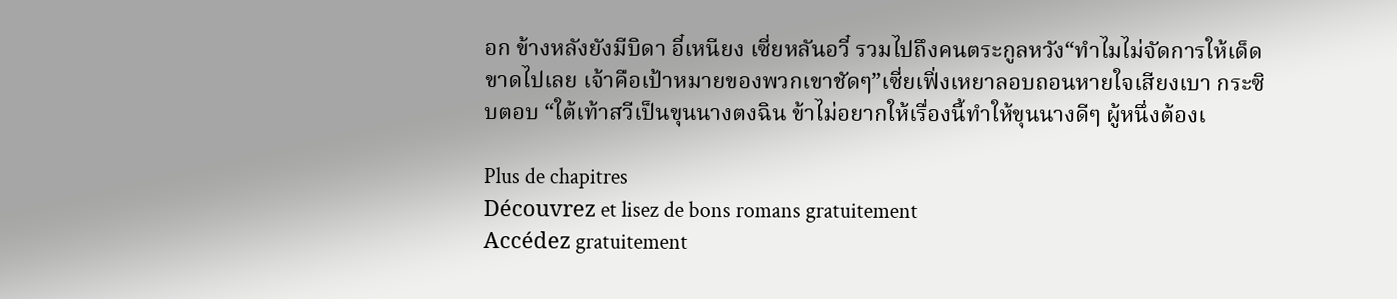อก ข้างหลังยังมีบิดา อี๋เหนียง เซี่ยหลันอวี๋ รวมไปถึงคนตระกูลหวัง“ทำไมไม่จัดการให้เด็ดขาดไปเลย เจ้าคือเป้าหมายของพวกเขาชัดๆ”เซี่ยเฟิ่งเหยาลอบถอนหายใจเสียงเบา กระซิบตอบ “ใต้เท้าสวีเป็นขุนนางตงฉิน ข้าไม่อยากให้เรื่องนี้ทำให้ขุนนางดีๆ ผู้หนึ่งต้องเ

Plus de chapitres
Découvrez et lisez de bons romans gratuitement
Accédez gratuitement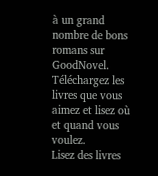à un grand nombre de bons romans sur GoodNovel. Téléchargez les livres que vous aimez et lisez où et quand vous voulez.
Lisez des livres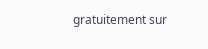gratuitement sur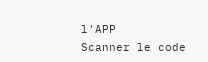l'APP
Scanner le code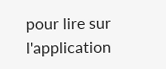pour lire sur l'application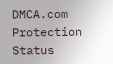DMCA.com Protection Status